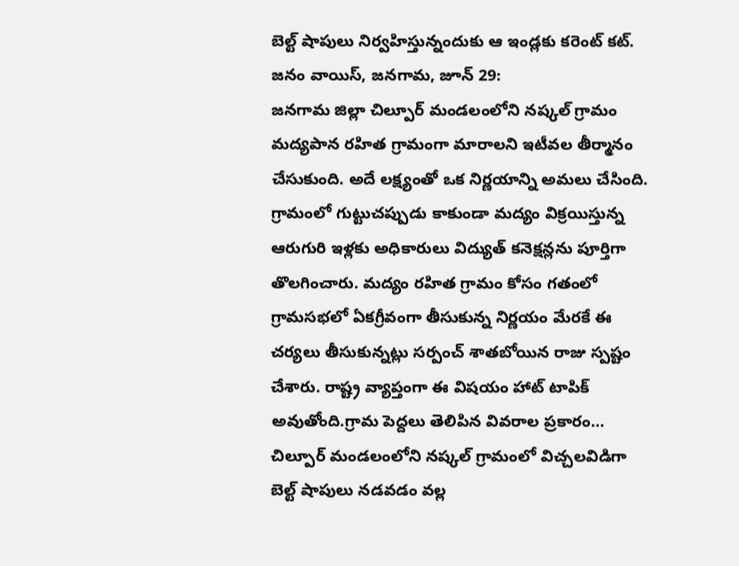బెల్ట్ షాపులు నిర్వహిస్తున్నందుకు ఆ ఇండ్లకు కరెంట్ కట్.
జనం వాయిస్, జనగామ, జూన్ 29:
జనగామ జిల్లా చిల్పూర్ మండలంలోని నష్కల్ గ్రామం మద్యపాన రహిత గ్రామంగా మారాలని ఇటీవల తీర్మానం చేసుకుంది. అదే లక్ష్యంతో ఒక నిర్ణయాన్ని అమలు చేసింది. గ్రామంలో గుట్టుచప్పుడు కాకుండా మద్యం విక్రయిస్తున్న ఆరుగురి ఇళ్లకు అధికారులు విద్యుత్ కనెక్షన్లను పూర్తిగా తొలగించారు. మద్యం రహిత గ్రామం కోసం గతంలో గ్రామసభలో ఏకగ్రీవంగా తీసుకున్న నిర్ణయం మేరకే ఈ చర్యలు తీసుకున్నట్లు సర్పంచ్ శాతబోయిన రాజు స్పష్టం చేశారు. రాష్ట్ర వ్యాప్తంగా ఈ విషయం హాట్ టాపిక్ అవుతోంది.గ్రామ పెద్దలు తెలిపిన వివరాల ప్రకారం… చిల్పూర్ మండలంలోని నష్కల్ గ్రామంలో విచ్చలవిడిగా బెల్ట్ షాపులు నడవడం వల్ల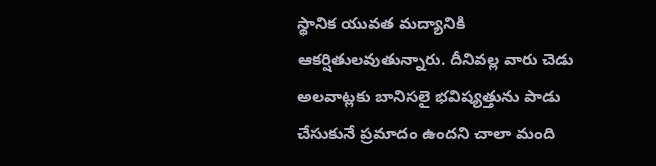స్థానిక యువత మద్యానికి ఆకర్షితులవుతున్నారు. దీనివల్ల వారు చెడు అలవాట్లకు బానిసలై భవిష్యత్తును పాడు చేసుకునే ప్రమాదం ఉందని చాలా మంది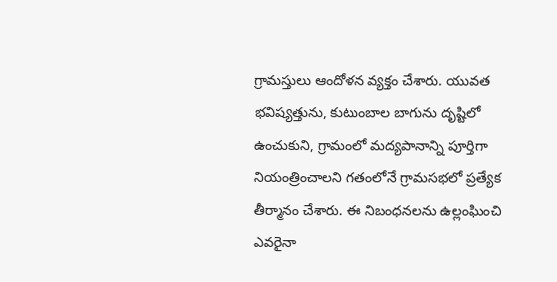గ్రామస్తులు ఆందోళన వ్యక్తం చేశారు. యువత భవిష్యత్తును, కుటుంబాల బాగును దృష్టిలో ఉంచుకుని, గ్రామంలో మద్యపానాన్ని పూర్తిగా నియంత్రించాలని గతంలోనే గ్రామసభలో ప్రత్యేక తీర్మానం చేశారు. ఈ నిబంధనలను ఉల్లంఘించి ఎవరైనా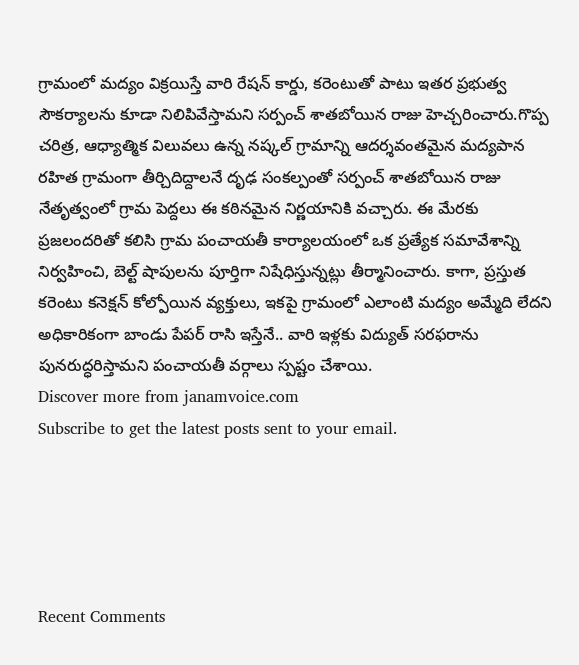గ్రామంలో మద్యం విక్రయిస్తే వారి రేషన్ కార్డు, కరెంటుతో పాటు ఇతర ప్రభుత్వ సౌకర్యాలను కూడా నిలిపివేస్తామని సర్పంచ్ శాతబోయిన రాజు హెచ్చరించారు.గొప్ప చరిత్ర, ఆధ్యాత్మిక విలువలు ఉన్న నష్కల్ గ్రామాన్ని ఆదర్శవంతమైన మద్యపాన రహిత గ్రామంగా తీర్చిదిద్దాలనే దృఢ సంకల్పంతో సర్పంచ్ శాతబోయిన రాజు నేతృత్వంలో గ్రామ పెద్దలు ఈ కఠినమైన నిర్ణయానికి వచ్చారు. ఈ మేరకు ప్రజలందరితో కలిసి గ్రామ పంచాయతీ కార్యాలయంలో ఒక ప్రత్యేక సమావేశాన్ని నిర్వహించి, బెల్ట్ షాపులను పూర్తిగా నిషేధిస్తున్నట్లు తీర్మానించారు. కాగా, ప్రస్తుత కరెంటు కనెక్షన్ కోల్పోయిన వ్యక్తులు, ఇకపై గ్రామంలో ఎలాంటి మద్యం అమ్మేది లేదని అధికారికంగా బాండు పేపర్ రాసి ఇస్తేనే.. వారి ఇళ్లకు విద్యుత్ సరఫరాను పునరుద్ధరిస్తామని పంచాయతీ వర్గాలు స్పష్టం చేశాయి.
Discover more from janamvoice.com
Subscribe to get the latest posts sent to your email.





Recent Comments